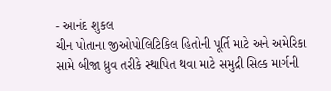- આનંદ શુકલ
ચીન પોતાના જીઓપોલિટિકિલ હિતોની પૂર્તિ માટે અને અમેરિકા સામે બીજા ધ્રુવ તરીકે સ્થાપિત થવા માટે સમુદ્રી સિલ્ક માર્ગની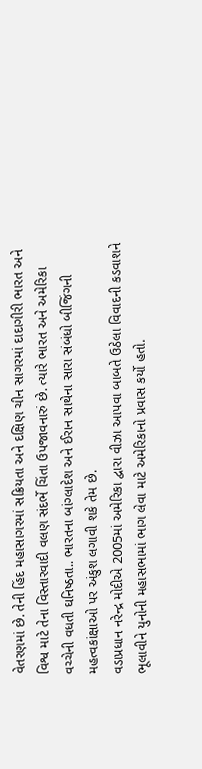વેતરણમાં છે. તેની હિંદ મહાસાગરમાં સક્રિયતા અને દક્ષિણ ચીન સાગરમાં દાદાગીરી ભારત અને વિશ્વ માટે તેના વિસ્તારવાદી વલણ સંદર્ભે ચિંતા ઉપજાવનારું છે. ત્યારે ભારત અને અમેરિકા વચ્ચેની વધતી ઘનિષ્ઠતા.. ભારતના બાંગ્લાદેશ અને ઈરાન સાથેના સારા સંબંધો બીજિંગની મહત્વકાંક્ષાઓ પર અંકુશ લગાવી શકે તેમ છે.
વડાપ્રધાન નરેન્દ્ર મોદીએ 2005માં અમેરિકા દ્વારા વીઝા આપવા બાબતે ઉઠેલા વિવાદની કડવાશને ભૂલાવીને યુનોની મહાસભામાં ભાગ લેવા માટે અમેરિકાનો પ્રવાસ કર્યો હતો.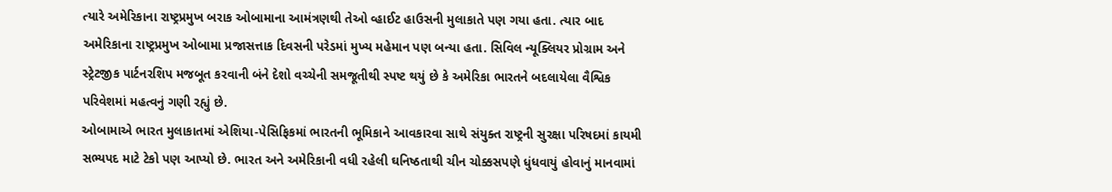ત્યારે અમેરિકાના રાષ્ટ્રપ્રમુખ બરાક ઓબામાના આમંત્રણથી તેઓ વ્હાઈટ હાઉસની મુલાકાતે પણ ગયા હતા. ત્યાર બાદ અમેરિકાના રાષ્ટ્રપ્રમુખ ઓબામા પ્રજાસત્તાક દિવસની પરેડમાં મુખ્ય મહેમાન પણ બન્યા હતા. સિવિલ ન્યૂક્લિયર પ્રોગ્રામ અને સ્ટ્રેટજીક પાર્ટનરશિપ મજબૂત કરવાની બંને દેશો વચ્ચેની સમજૂતીથી સ્પષ્ટ થયું છે કે અમેરિકા ભારતને બદલાયેલા વૈશ્વિક પરિવેશમાં મહત્વનું ગણી રહ્યું છે.
ઓબામાએ ભારત મુલાકાતમાં એશિયા-પેસિફિકમાં ભારતની ભૂમિકાને આવકારવા સાથે સંયુક્ત રાષ્ટ્રની સુરક્ષા પરિષદમાં કાયમી સભ્યપદ માટે ટેકો પણ આપ્યો છે. ભારત અને અમેરિકાની વધી રહેલી ઘનિષ્ઠતાથી ચીન ચોક્કસપણે ધુંધવાયું હોવાનું માનવામાં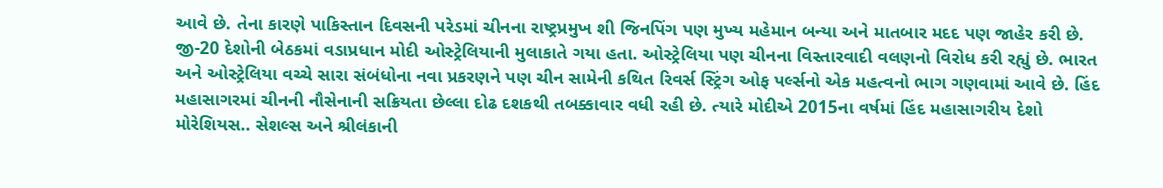આવે છે. તેના કારણે પાકિસ્તાન દિવસની પરેડમાં ચીનના રાષ્ટ્રપ્રમુખ શી જિનપિંગ પણ મુખ્ય મહેમાન બન્યા અને માતબાર મદદ પણ જાહેર કરી છે.
જી-20 દેશોની બેઠકમાં વડાપ્રધાન મોદી ઓસ્ટ્રેલિયાની મુલાકાતે ગયા હતા. ઓસ્ટ્રેલિયા પણ ચીનના વિસ્તારવાદી વલણનો વિરોધ કરી રહ્યું છે. ભારત અને ઓસ્ટ્રેલિયા વચ્ચે સારા સંબંધોના નવા પ્રકરણને પણ ચીન સામેની કથિત રિવર્સ સ્ટ્રિંગ ઓફ પર્લ્સનો એક મહત્વનો ભાગ ગણવામાં આવે છે. હિંદ મહાસાગરમાં ચીનની નૌસેનાની સક્રિયતા છેલ્લા દોઢ દશકથી તબક્કાવાર વધી રહી છે. ત્યારે મોદીએ 2015ના વર્ષમાં હિંદ મહાસાગરીય દેશો મોરેશિયસ.. સેશલ્સ અને શ્રીલંકાની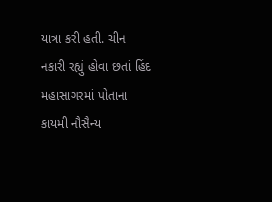યાત્રા કરી હતી. ચીન નકારી રહ્યું હોવા છતાં હિંદ મહાસાગરમાં પોતાના કાયમી નૌસૈન્ય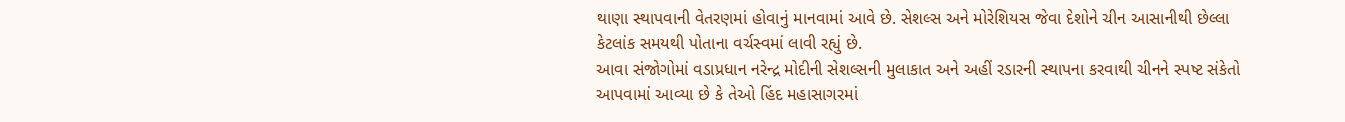થાણા સ્થાપવાની વેતરણમાં હોવાનું માનવામાં આવે છે. સેશલ્સ અને મોરેશિયસ જેવા દેશોને ચીન આસાનીથી છેલ્લા કેટલાંક સમયથી પોતાના વર્ચસ્વમાં લાવી રહ્યું છે.
આવા સંજોગોમાં વડાપ્રધાન નરેન્દ્ર મોદીની સેશલ્સની મુલાકાત અને અહીં રડારની સ્થાપના કરવાથી ચીનને સ્પષ્ટ સંકેતો આપવામાં આવ્યા છે કે તેઓ હિંદ મહાસાગરમાં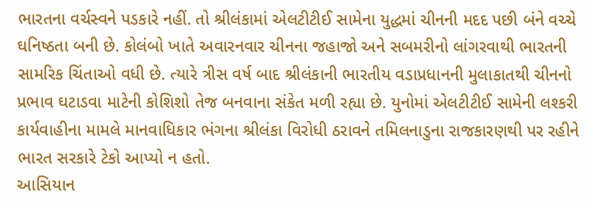ભારતના વર્ચસ્વને પડકારે નહીં. તો શ્રીલંકામાં એલટીટીઈ સામેના યુદ્ધમાં ચીનની મદદ પછી બંને વચ્ચે ઘનિષ્ઠતા બની છે. કોલંબો ખાતે અવારનવાર ચીનના જહાજો અને સબમરીનો લાંગરવાથી ભારતની સામરિક ચિંતાઓ વધી છે. ત્યારે ત્રીસ વર્ષ બાદ શ્રીલંકાની ભારતીય વડાપ્રધાનની મુલાકાતથી ચીનનો પ્રભાવ ઘટાડવા માટેની કોશિશો તેજ બનવાના સંકેત મળી રહ્યા છે. યુનોમાં એલટીટીઈ સામેની લશ્કરી કાર્યવાહીના મામલે માનવાધિકાર ભંગના શ્રીલંકા વિરોધી ઠરાવને તમિલનાડુના રાજકારણથી પર રહીને ભારત સરકારે ટેકો આપ્યો ન હતો.
આસિયાન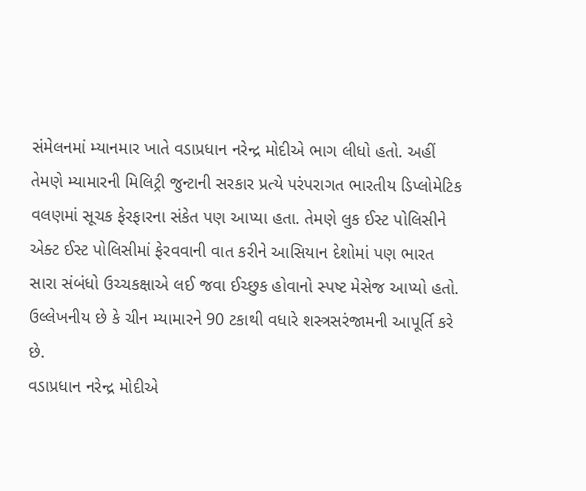સંમેલનમાં મ્યાનમાર ખાતે વડાપ્રધાન નરેન્દ્ર મોદીએ ભાગ લીધો હતો. અહીં તેમણે મ્યામારની મિલિટ્રી જુન્ટાની સરકાર પ્રત્યે પરંપરાગત ભારતીય ડિપ્લોમેટિક વલણમાં સૂચક ફેરફારના સંકેત પણ આપ્યા હતા. તેમણે લુક ઈસ્ટ પોલિસીને એક્ટ ઈસ્ટ પોલિસીમાં ફેરવવાની વાત કરીને આસિયાન દેશોમાં પણ ભારત સારા સંબંધો ઉચ્ચકક્ષાએ લઈ જવા ઈચ્છુક હોવાનો સ્પષ્ટ મેસેજ આપ્યો હતો. ઉલ્લેખનીય છે કે ચીન મ્યામારને 90 ટકાથી વધારે શસ્ત્રસરંજામની આપૂર્તિ કરે છે.
વડાપ્રધાન નરેન્દ્ર મોદીએ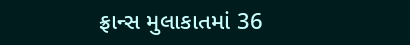ફ્રાન્સ મુલાકાતમાં 36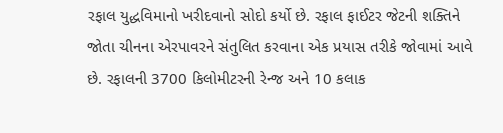રફાલ યુદ્ધવિમાનો ખરીદવાનો સોદો કર્યો છે. રફાલ ફાઈટર જેટની શક્તિને જોતા ચીનના એરપાવરને સંતુલિત કરવાના એક પ્રયાસ તરીકે જોવામાં આવે છે. રફાલની 3700 કિલોમીટરની રેન્જ અને 10 કલાક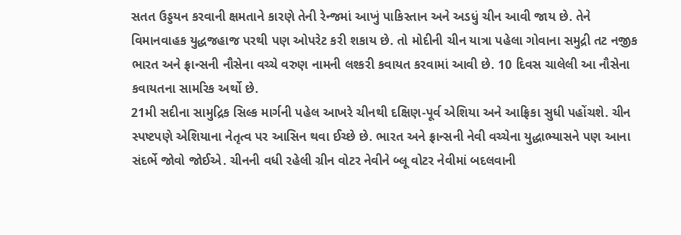સતત ઉડ્ડયન કરવાની ક્ષમતાને કારણે તેની રેન્જમાં આખું પાકિસ્તાન અને અડધું ચીન આવી જાય છે. તેને વિમાનવાહક યુદ્ધજહાજ પરથી પણ ઓપરેટ કરી શકાય છે. તો મોદીની ચીન યાત્રા પહેલા ગોવાના સમુદ્રી તટ નજીક ભારત અને ફ્રાન્સની નૌસેના વચ્ચે વરુણ નામની લશ્કરી કવાયત કરવામાં આવી છે. 10 દિવસ ચાલેલી આ નૌસેના કવાયતના સામરિક અર્થો છે.
21મી સદીના સામુદ્રિક સિલ્ક માર્ગની પહેલ આખરે ચીનથી દક્ષિણ-પૂર્વ એશિયા અને આફ્રિકા સુધી પહોંચશે. ચીન સ્પષ્ટપણે એશિયાના નેતૃત્વ પર આસિન થવા ઈચ્છે છે. ભારત અને ફ્રાન્સની નેવી વચ્ચેના યુદ્ધાભ્યાસને પણ આના સંદર્ભે જોવો જોઈએ. ચીનની વધી રહેલી ગ્રીન વોટર નેવીને બ્લૂ વોટર નેવીમાં બદલવાની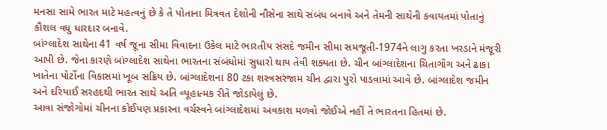મનસા સામે ભારત માટે મહત્વનું છે કે તે પોતાના મિત્રવત દેશોની નૌસેના સાથે સંબંધ બનાવે અને તેમની સાથેની કવાયતમાં પોતાનું કૌશલ વધુ ધારદાર બનાવે.
બાંગ્લાદેશ સાથેના 41 વર્ષ જૂના સીમા વિવાદના ઉકેલ માટે ભારતીય સંસદે જમીન સીમા સમજૂતી-1974ને લાગુ કરતા ખરડાને મંજૂરી આપી છે. જેના કારણે બાંગ્લાદેશ સાથેના ભારતના સંબંધોમાં સુધારો થાય તેવી શક્યતા છે. ચીન બાંગ્લાદેશના ચિતાગોંગ અને ઢાકા ખાતેના પોર્ટોના વિકાસમાં ખૂબ સક્રિય છે. બાંગ્લાદેશના 80 ટકા શસ્ત્રસરંજામ ચીન દ્વારા પુરો પાડવામાં આવે છે. બાંગ્લાદેશ જમીન અને દરિયાઈ સરહદથી ભારત સાથે અતિ વ્યૂહાત્મક રીતે જોડાયેલું છે.
આવા સંજોગોમાં ચીનના કોઈપણ પ્રકારના વર્ચસ્વને બાંગ્લાદેશમાં અવકાશ મળવો જોઈએ નહીં તે ભારતના હિતમાં છે.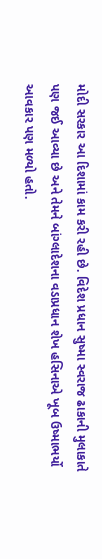મોદી સરકાર આ દિશામાં કામ કરી રહી છે. વિદેશ પ્રધાન સુષ્મા સ્વરાજ ઢાકાની મુલાકાતે પણ જઈ આવ્યા છે અને તેમને બાંગ્લાદેશના વડાપ્રધાન શેખ હસિનાએ ખૂબ ઉષ્માભર્યો આવકાર પણ મળ્યો હતો.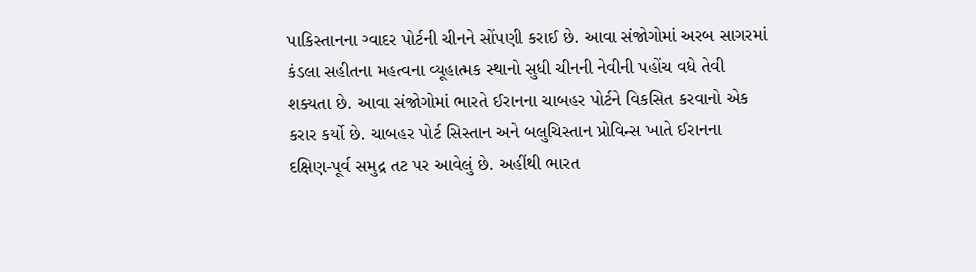પાકિસ્તાનના ગ્વાદર પોર્ટની ચીનને સોંપણી કરાઈ છે. આવા સંજોગોમાં અરબ સાગરમાં કંડલા સહીતના મહત્વના વ્યૂહાત્મક સ્થાનો સુધી ચીનની નેવીની પહોંચ વધે તેવી શક્યતા છે. આવા સંજોગોમાં ભારતે ઈરાનના ચાબહર પોર્ટને વિકસિત કરવાનો એક કરાર કર્યો છે. ચાબહર પોર્ટ સિસ્તાન અને બલુચિસ્તાન પ્રોવિન્સ ખાતે ઈરાનના દક્ષિણ-પૂર્વ સમુદ્ર તટ પર આવેલું છે. અહીંથી ભારત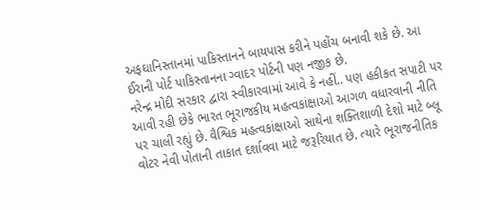અફઘાનિસ્તાનમાં પાકિસ્તાનને બાયપાસ કરીને પહોંચ બનાવી શકે છે. આ ઈરાની પોર્ટ પાકિસ્તાનના ગ્વાદર પોર્ટની પણ નજીક છે.
નરેન્દ્ર મોદી સરકાર દ્વારા સ્વીકારવામાં આવે કે નહીં.. પણ હકીકત સપાટી પર આવી રહી છેકે ભારત ભૂરાજકીય મહત્વકાંક્ષાઓ આગળ વધારવાની નીતિ પર ચાલી રહ્યું છે. વૈશ્વિક મહત્વકાંક્ષાઓ સાથેના શક્તિશાળી દેશો માટે બ્લૂ વોટર નેવી પોતાની તાકાત દર્શાવવા માટે જરૂરિયાત છે. ત્યારે ભૂરાજનીતિક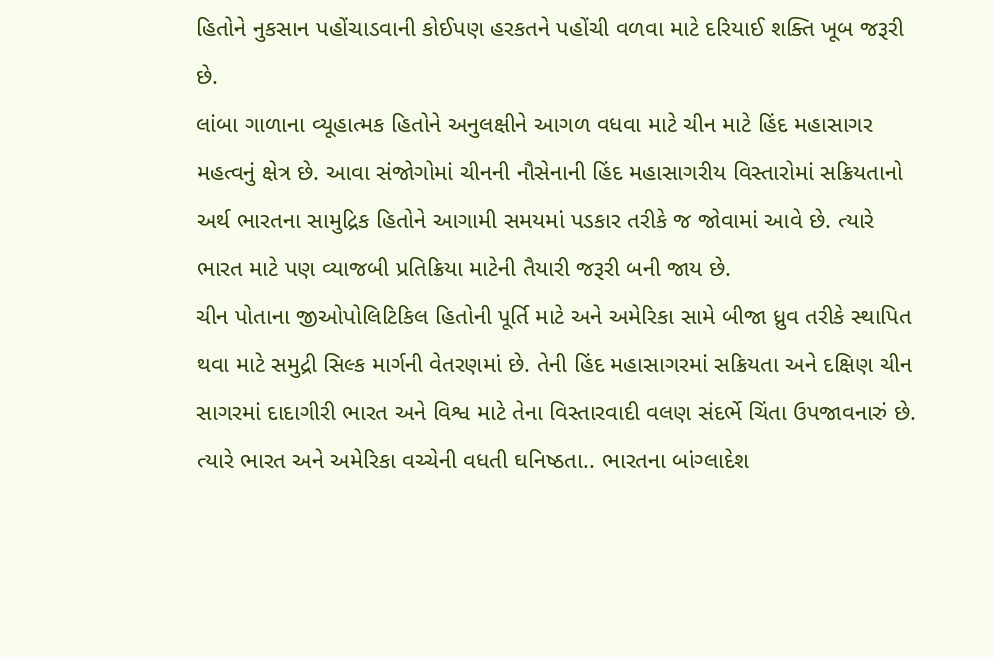હિતોને નુકસાન પહોંચાડવાની કોઈપણ હરકતને પહોંચી વળવા માટે દરિયાઈ શક્તિ ખૂબ જરૂરી છે.
લાંબા ગાળાના વ્યૂહાત્મક હિતોને અનુલક્ષીને આગળ વધવા માટે ચીન માટે હિંદ મહાસાગર મહત્વનું ક્ષેત્ર છે. આવા સંજોગોમાં ચીનની નૌસેનાની હિંદ મહાસાગરીય વિસ્તારોમાં સક્રિયતાનો અર્થ ભારતના સામુદ્રિક હિતોને આગામી સમયમાં પડકાર તરીકે જ જોવામાં આવે છે. ત્યારે ભારત માટે પણ વ્યાજબી પ્રતિક્રિયા માટેની તૈયારી જરૂરી બની જાય છે.
ચીન પોતાના જીઓપોલિટિકિલ હિતોની પૂર્તિ માટે અને અમેરિકા સામે બીજા ધ્રુવ તરીકે સ્થાપિત થવા માટે સમુદ્રી સિલ્ક માર્ગની વેતરણમાં છે. તેની હિંદ મહાસાગરમાં સક્રિયતા અને દક્ષિણ ચીન સાગરમાં દાદાગીરી ભારત અને વિશ્વ માટે તેના વિસ્તારવાદી વલણ સંદર્ભે ચિંતા ઉપજાવનારું છે. ત્યારે ભારત અને અમેરિકા વચ્ચેની વધતી ઘનિષ્ઠતા.. ભારતના બાંગ્લાદેશ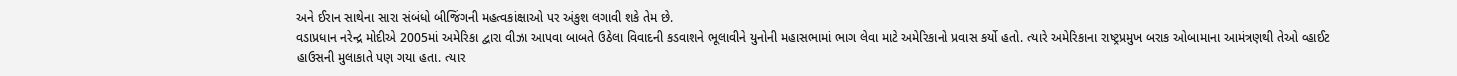અને ઈરાન સાથેના સારા સંબંધો બીજિંગની મહત્વકાંક્ષાઓ પર અંકુશ લગાવી શકે તેમ છે.
વડાપ્રધાન નરેન્દ્ર મોદીએ 2005માં અમેરિકા દ્વારા વીઝા આપવા બાબતે ઉઠેલા વિવાદની કડવાશને ભૂલાવીને યુનોની મહાસભામાં ભાગ લેવા માટે અમેરિકાનો પ્રવાસ કર્યો હતો. ત્યારે અમેરિકાના રાષ્ટ્રપ્રમુખ બરાક ઓબામાના આમંત્રણથી તેઓ વ્હાઈટ હાઉસની મુલાકાતે પણ ગયા હતા. ત્યાર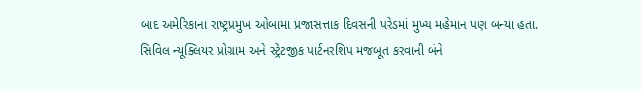બાદ અમેરિકાના રાષ્ટ્રપ્રમુખ ઓબામા પ્રજાસત્તાક દિવસની પરેડમાં મુખ્ય મહેમાન પણ બન્યા હતા. સિવિલ ન્યૂક્લિયર પ્રોગ્રામ અને સ્ટ્રેટજીક પાર્ટનરશિપ મજબૂત કરવાની બંને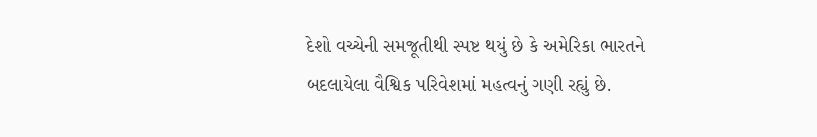દેશો વચ્ચેની સમજૂતીથી સ્પષ્ટ થયું છે કે અમેરિકા ભારતને બદલાયેલા વૈશ્વિક પરિવેશમાં મહત્વનું ગણી રહ્યું છે.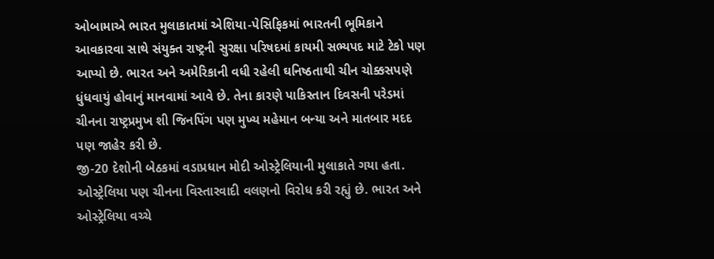ઓબામાએ ભારત મુલાકાતમાં એશિયા-પેસિફિકમાં ભારતની ભૂમિકાને આવકારવા સાથે સંયુક્ત રાષ્ટ્રની સુરક્ષા પરિષદમાં કાયમી સભ્યપદ માટે ટેકો પણ આપ્યો છે. ભારત અને અમેરિકાની વધી રહેલી ઘનિષ્ઠતાથી ચીન ચોક્કસપણે ધુંધવાયું હોવાનું માનવામાં આવે છે. તેના કારણે પાકિસ્તાન દિવસની પરેડમાં ચીનના રાષ્ટ્રપ્રમુખ શી જિનપિંગ પણ મુખ્ય મહેમાન બન્યા અને માતબાર મદદ પણ જાહેર કરી છે.
જી-20 દેશોની બેઠકમાં વડાપ્રધાન મોદી ઓસ્ટ્રેલિયાની મુલાકાતે ગયા હતા. ઓસ્ટ્રેલિયા પણ ચીનના વિસ્તારવાદી વલણનો વિરોધ કરી રહ્યું છે. ભારત અને ઓસ્ટ્રેલિયા વચ્ચે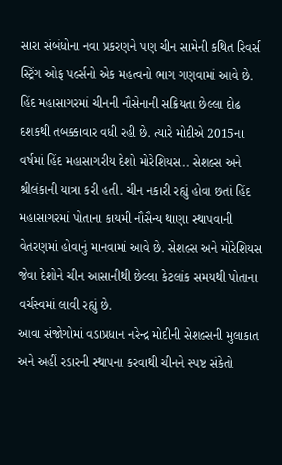સારા સંબંધોના નવા પ્રકરણને પણ ચીન સામેની કથિત રિવર્સ સ્ટ્રિંગ ઓફ પર્લ્સનો એક મહત્વનો ભાગ ગણવામાં આવે છે. હિંદ મહાસાગરમાં ચીનની નૌસેનાની સક્રિયતા છેલ્લા દોઢ દશકથી તબક્કાવાર વધી રહી છે. ત્યારે મોદીએ 2015ના વર્ષમાં હિંદ મહાસાગરીય દેશો મોરેશિયસ.. સેશલ્સ અને શ્રીલંકાની યાત્રા કરી હતી. ચીન નકારી રહ્યું હોવા છતાં હિંદ મહાસાગરમાં પોતાના કાયમી નૌસૈન્ય થાણા સ્થાપવાની વેતરણમાં હોવાનું માનવામાં આવે છે. સેશલ્સ અને મોરેશિયસ જેવા દેશોને ચીન આસાનીથી છેલ્લા કેટલાંક સમયથી પોતાના વર્ચસ્વમાં લાવી રહ્યું છે.
આવા સંજોગોમાં વડાપ્રધાન નરેન્દ્ર મોદીની સેશલ્સની મુલાકાત અને અહીં રડારની સ્થાપના કરવાથી ચીનને સ્પષ્ટ સંકેતો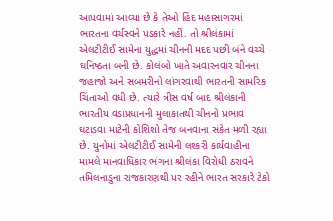આપવામાં આવ્યા છે કે તેઓ હિંદ મહાસાગરમાં ભારતના વર્ચસ્વને પડકારે નહીં. તો શ્રીલંકામાં એલટીટીઈ સામેના યુદ્ધમાં ચીનની મદદ પછી બંને વચ્ચે ઘનિષ્ઠતા બની છે. કોલંબો ખાતે અવારનવાર ચીનના જહાજો અને સબમરીનો લાંગરવાથી ભારતની સામરિક ચિંતાઓ વધી છે. ત્યારે ત્રીસ વર્ષ બાદ શ્રીલંકાની ભારતીય વડાપ્રધાનની મુલાકાતથી ચીનનો પ્રભાવ ઘટાડવા માટેની કોશિશો તેજ બનવાના સંકેત મળી રહ્યા છે. યુનોમાં એલટીટીઈ સામેની લશ્કરી કાર્યવાહીના મામલે માનવાધિકાર ભંગના શ્રીલંકા વિરોધી ઠરાવને તમિલનાડુના રાજકારણથી પર રહીને ભારત સરકારે ટેકો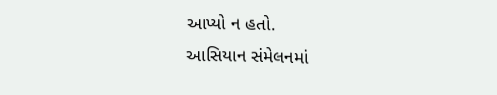આપ્યો ન હતો.
આસિયાન સંમેલનમાં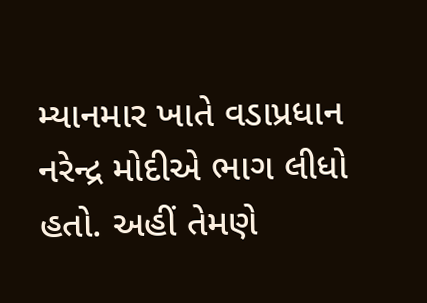મ્યાનમાર ખાતે વડાપ્રધાન નરેન્દ્ર મોદીએ ભાગ લીધો હતો. અહીં તેમણે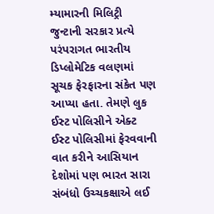મ્યામારની મિલિટ્રી જુન્ટાની સરકાર પ્રત્યે પરંપરાગત ભારતીય ડિપ્લોમેટિક વલણમાં સૂચક ફેરફારના સંકેત પણ આપ્યા હતા. તેમણે લુક ઈસ્ટ પોલિસીને એક્ટ ઈસ્ટ પોલિસીમાં ફેરવવાની વાત કરીને આસિયાન દેશોમાં પણ ભારત સારા સંબંધો ઉચ્ચકક્ષાએ લઈ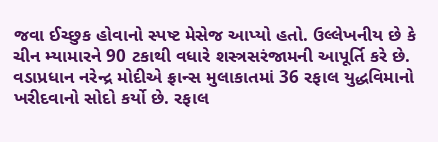જવા ઈચ્છુક હોવાનો સ્પષ્ટ મેસેજ આપ્યો હતો. ઉલ્લેખનીય છે કે ચીન મ્યામારને 90 ટકાથી વધારે શસ્ત્રસરંજામની આપૂર્તિ કરે છે.
વડાપ્રધાન નરેન્દ્ર મોદીએ ફ્રાન્સ મુલાકાતમાં 36 રફાલ યુદ્ધવિમાનો ખરીદવાનો સોદો કર્યો છે. રફાલ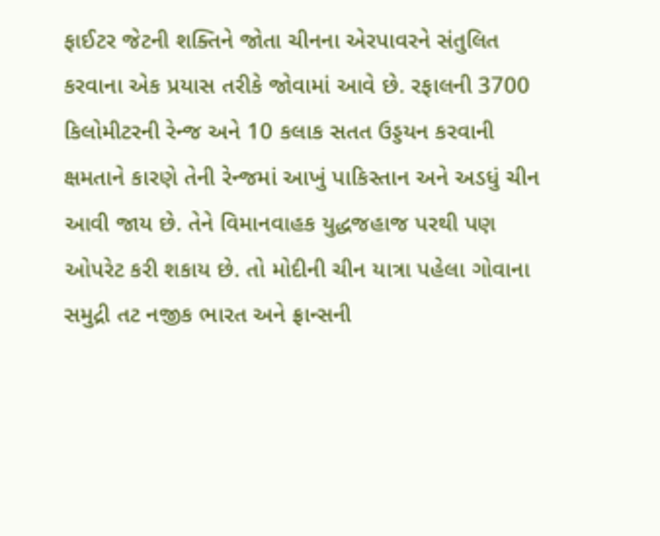ફાઈટર જેટની શક્તિને જોતા ચીનના એરપાવરને સંતુલિત કરવાના એક પ્રયાસ તરીકે જોવામાં આવે છે. રફાલની 3700 કિલોમીટરની રેન્જ અને 10 કલાક સતત ઉડ્ડયન કરવાની ક્ષમતાને કારણે તેની રેન્જમાં આખું પાકિસ્તાન અને અડધું ચીન આવી જાય છે. તેને વિમાનવાહક યુદ્ધજહાજ પરથી પણ ઓપરેટ કરી શકાય છે. તો મોદીની ચીન યાત્રા પહેલા ગોવાના સમુદ્રી તટ નજીક ભારત અને ફ્રાન્સની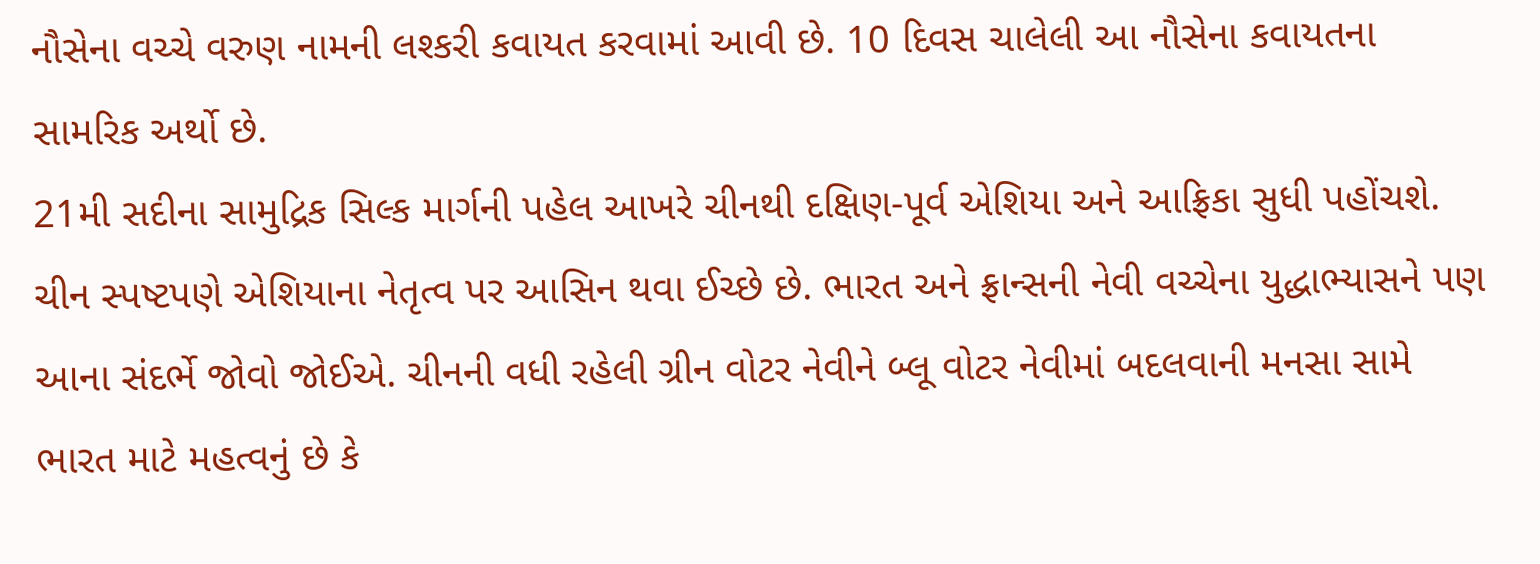નૌસેના વચ્ચે વરુણ નામની લશ્કરી કવાયત કરવામાં આવી છે. 10 દિવસ ચાલેલી આ નૌસેના કવાયતના સામરિક અર્થો છે.
21મી સદીના સામુદ્રિક સિલ્ક માર્ગની પહેલ આખરે ચીનથી દક્ષિણ-પૂર્વ એશિયા અને આફ્રિકા સુધી પહોંચશે. ચીન સ્પષ્ટપણે એશિયાના નેતૃત્વ પર આસિન થવા ઈચ્છે છે. ભારત અને ફ્રાન્સની નેવી વચ્ચેના યુદ્ધાભ્યાસને પણ આના સંદર્ભે જોવો જોઈએ. ચીનની વધી રહેલી ગ્રીન વોટર નેવીને બ્લૂ વોટર નેવીમાં બદલવાની મનસા સામે ભારત માટે મહત્વનું છે કે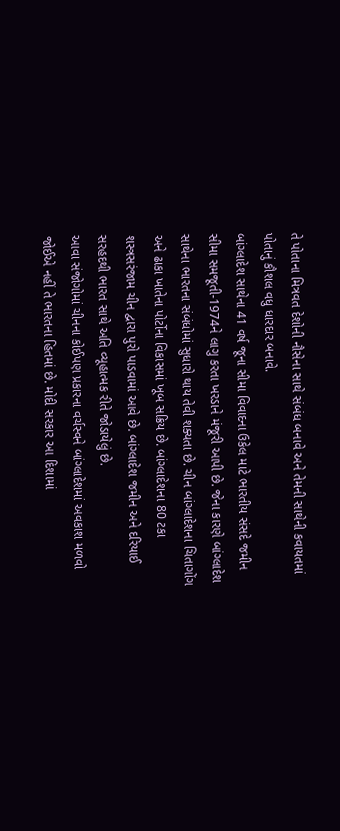તે પોતાના મિત્રવત દેશોની નૌસેના સાથે સંબંધ બનાવે અને તેમની સાથેની કવાયતમાં પોતાનું કૌશલ વધુ ધારદાર બનાવે.
બાંગ્લાદેશ સાથેના 41 વર્ષ જૂના સીમા વિવાદના ઉકેલ માટે ભારતીય સંસદે જમીન સીમા સમજૂતી-1974ને લાગુ કરતા ખરડાને મંજૂરી આપી છે. જેના કારણે બાંગ્લાદેશ સાથેના ભારતના સંબંધોમાં સુધારો થાય તેવી શક્યતા છે. ચીન બાંગ્લાદેશના ચિતાગોંગ અને ઢાકા ખાતેના પોર્ટોના વિકાસમાં ખૂબ સક્રિય છે. બાંગ્લાદેશના 80 ટકા શસ્ત્રસરંજામ ચીન દ્વારા પુરો પાડવામાં આવે છે. બાંગ્લાદેશ જમીન અને દરિયાઈ સરહદથી ભારત સાથે અતિ વ્યૂહાત્મક રીતે જોડાયેલું છે.
આવા સંજોગોમાં ચીનના કોઈપણ પ્રકારના વર્ચસ્વને બાંગ્લાદેશમાં અવકાશ મળવો જોઈએ નહીં તે ભારતના હિતમાં છે. મોદી સરકાર આ દિશામાં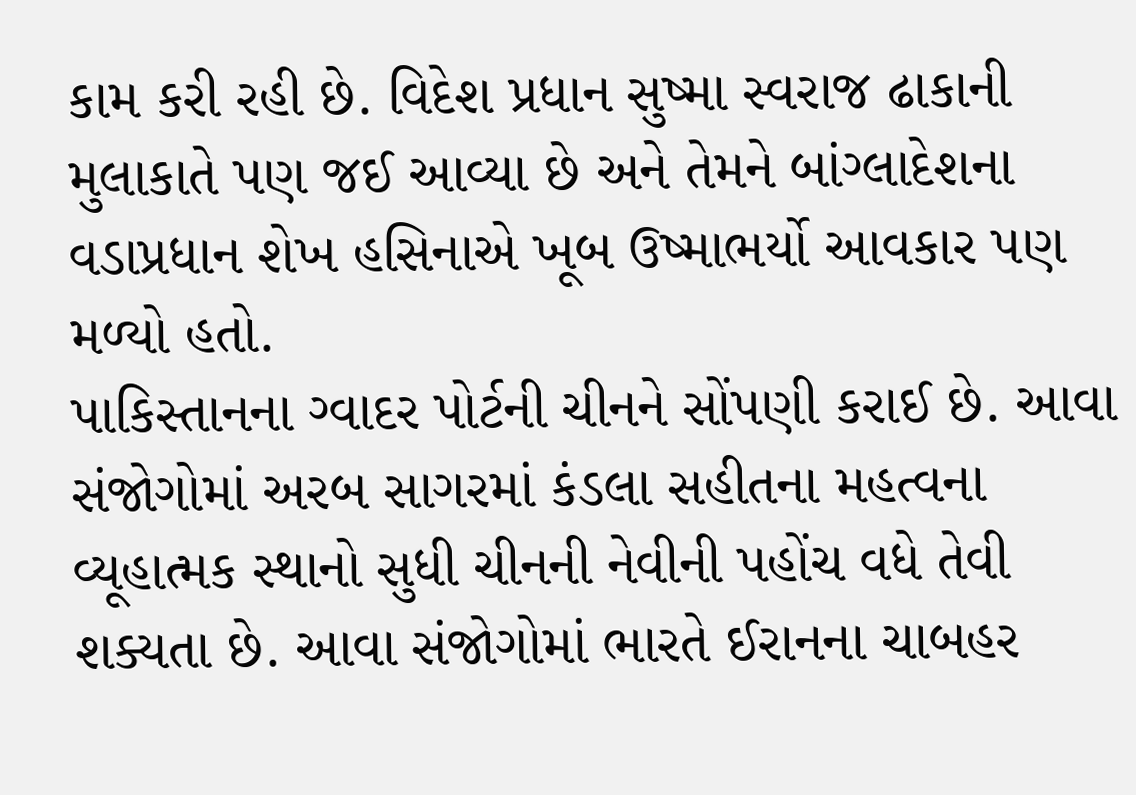કામ કરી રહી છે. વિદેશ પ્રધાન સુષ્મા સ્વરાજ ઢાકાની મુલાકાતે પણ જઈ આવ્યા છે અને તેમને બાંગ્લાદેશના વડાપ્રધાન શેખ હસિનાએ ખૂબ ઉષ્માભર્યો આવકાર પણ મળ્યો હતો.
પાકિસ્તાનના ગ્વાદર પોર્ટની ચીનને સોંપણી કરાઈ છે. આવા સંજોગોમાં અરબ સાગરમાં કંડલા સહીતના મહત્વના વ્યૂહાત્મક સ્થાનો સુધી ચીનની નેવીની પહોંચ વધે તેવી શક્યતા છે. આવા સંજોગોમાં ભારતે ઈરાનના ચાબહર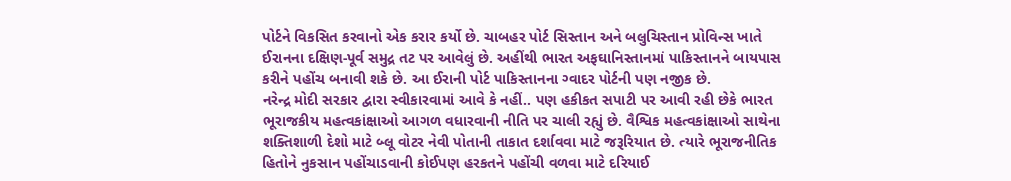પોર્ટને વિકસિત કરવાનો એક કરાર કર્યો છે. ચાબહર પોર્ટ સિસ્તાન અને બલુચિસ્તાન પ્રોવિન્સ ખાતે ઈરાનના દક્ષિણ-પૂર્વ સમુદ્ર તટ પર આવેલું છે. અહીંથી ભારત અફઘાનિસ્તાનમાં પાકિસ્તાનને બાયપાસ કરીને પહોંચ બનાવી શકે છે. આ ઈરાની પોર્ટ પાકિસ્તાનના ગ્વાદર પોર્ટની પણ નજીક છે.
નરેન્દ્ર મોદી સરકાર દ્વારા સ્વીકારવામાં આવે કે નહીં.. પણ હકીકત સપાટી પર આવી રહી છેકે ભારત ભૂરાજકીય મહત્વકાંક્ષાઓ આગળ વધારવાની નીતિ પર ચાલી રહ્યું છે. વૈશ્વિક મહત્વકાંક્ષાઓ સાથેના શક્તિશાળી દેશો માટે બ્લૂ વોટર નેવી પોતાની તાકાત દર્શાવવા માટે જરૂરિયાત છે. ત્યારે ભૂરાજનીતિક હિતોને નુકસાન પહોંચાડવાની કોઈપણ હરકતને પહોંચી વળવા માટે દરિયાઈ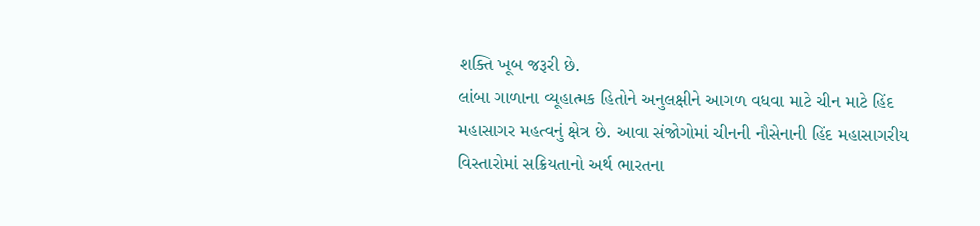શક્તિ ખૂબ જરૂરી છે.
લાંબા ગાળાના વ્યૂહાત્મક હિતોને અનુલક્ષીને આગળ વધવા માટે ચીન માટે હિંદ મહાસાગર મહત્વનું ક્ષેત્ર છે. આવા સંજોગોમાં ચીનની નૌસેનાની હિંદ મહાસાગરીય વિસ્તારોમાં સક્રિયતાનો અર્થ ભારતના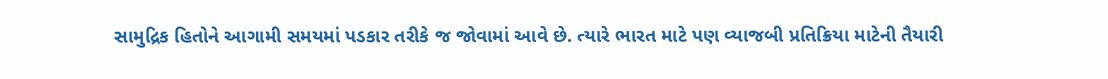સામુદ્રિક હિતોને આગામી સમયમાં પડકાર તરીકે જ જોવામાં આવે છે. ત્યારે ભારત માટે પણ વ્યાજબી પ્રતિક્રિયા માટેની તૈયારી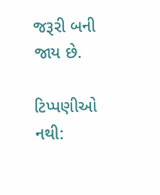જરૂરી બની જાય છે.

ટિપ્પણીઓ નથી: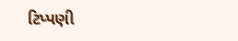ટિપ્પણી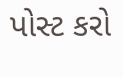પોસ્ટ કરો